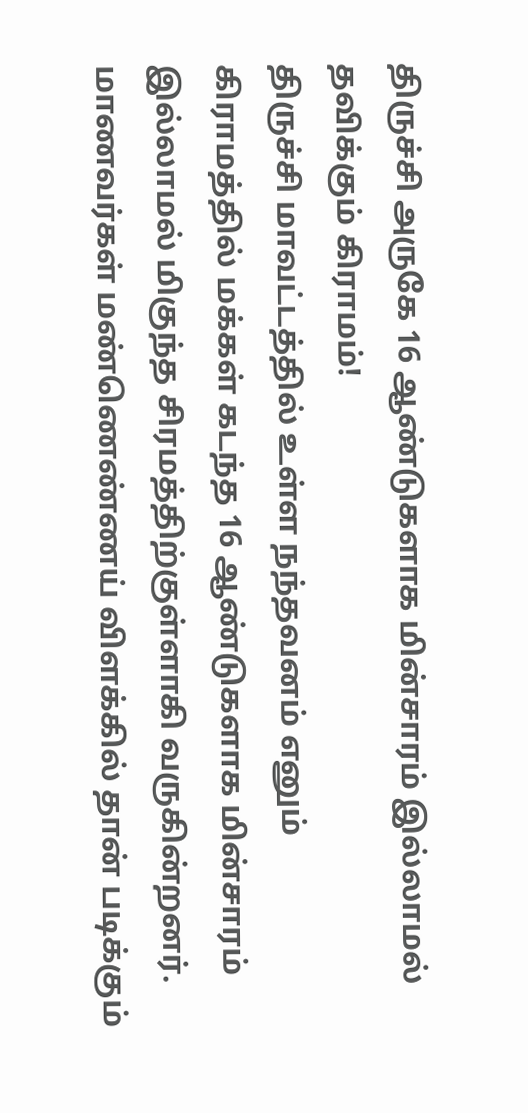திருச்சி அருகே 16 ஆண்டுகளாக மின்சாரம் இல்லாமல் தவிக்கும் கிராமம்!
திருச்சி மாவட்டத்தில் உள்ள நந்தவனம் எனும் கிராமத்தில் மக்கள் கடந்த 16 ஆண்டுகளாக மின்சாரம் இல்லாமல் மிகுந்த சிரமத்திற்குள்ளாகி வருகின்றனர். மாணவர்கள் மண்ணெண்ணய் விளக்கில் தான் படிக்கும்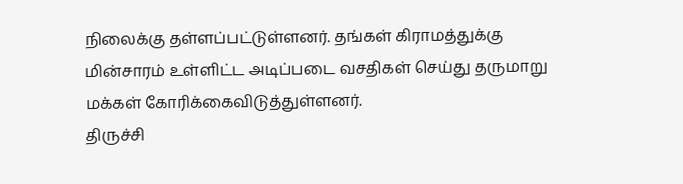நிலைக்கு தள்ளப்பட்டுள்ளனர். தங்கள் கிராமத்துக்கு மின்சாரம் உள்ளிட்ட அடிப்படை வசதிகள் செய்து தருமாறு மக்கள் கோரிக்கைவிடுத்துள்ளனர்.
திருச்சி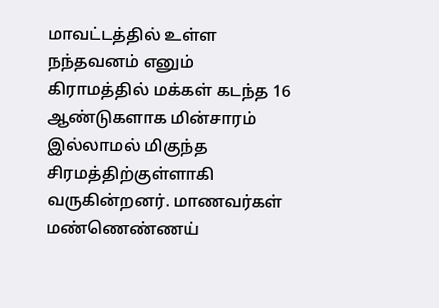மாவட்டத்தில் உள்ள நந்தவனம் எனும் கிராமத்தில் மக்கள் கடந்த 16 ஆண்டுகளாக மின்சாரம் இல்லாமல் மிகுந்த சிரமத்திற்குள்ளாகி வருகின்றனர். மாணவர்கள் மண்ணெண்ணய்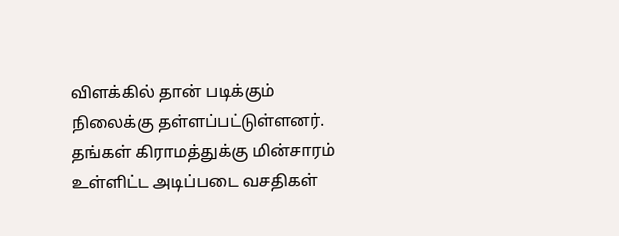விளக்கில் தான் படிக்கும் நிலைக்கு தள்ளப்பட்டுள்ளனர். தங்கள் கிராமத்துக்கு மின்சாரம் உள்ளிட்ட அடிப்படை வசதிகள்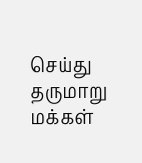செய்து தருமாறு மக்கள்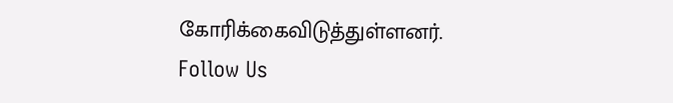கோரிக்கைவிடுத்துள்ளனர்.
Follow Us